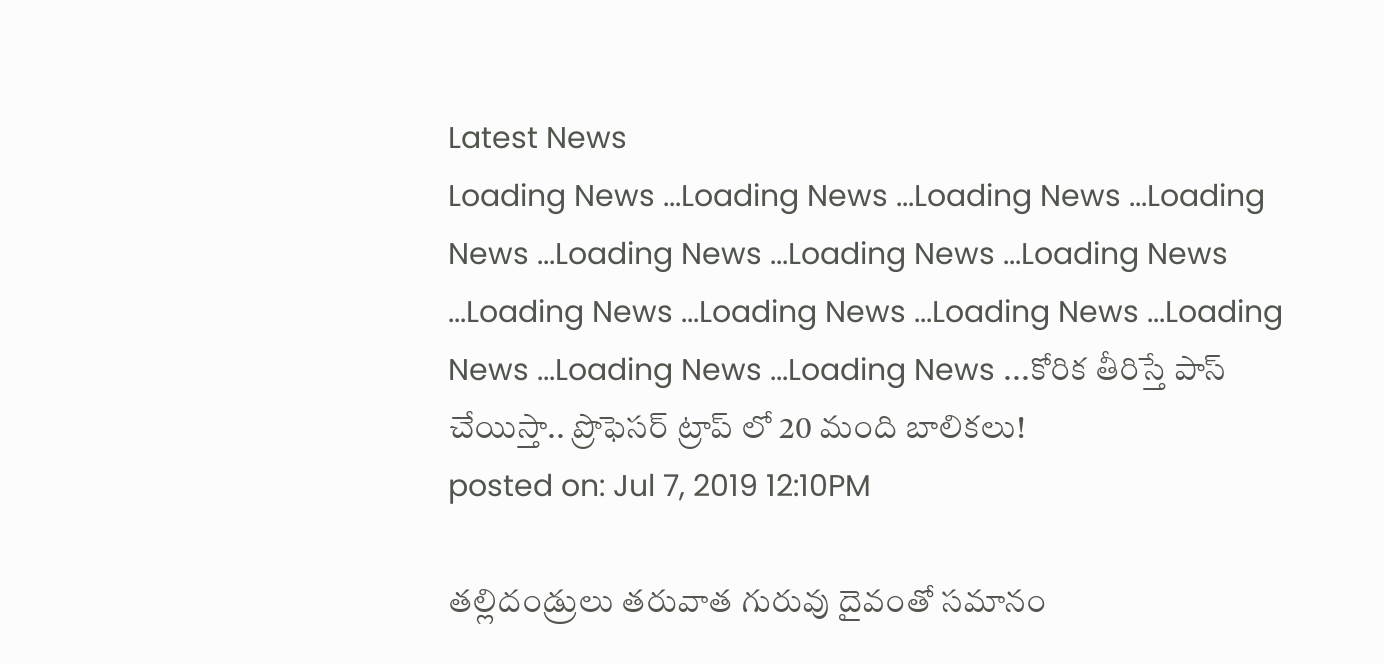Latest News
Loading News ...Loading News ...Loading News ...Loading News ...Loading News ...Loading News ...Loading News ...Loading News ...Loading News ...Loading News ...Loading News ...Loading News ...Loading News ...కోరిక తీరిస్తే పాస్ చేయిస్తా.. ప్రొఫెసర్ ట్రాప్ లో 20 మంది బాలికలు!
posted on: Jul 7, 2019 12:10PM

తల్లిదండ్రులు తరువాత గురువు దైవంతో సమానం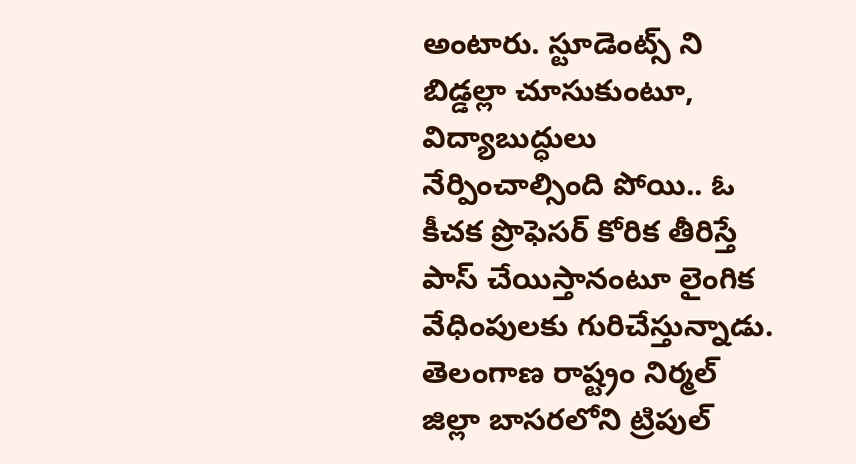అంటారు. స్టూడెంట్స్ ని బిడ్డల్లా చూసుకుంటూ, విద్యాబుద్ధులు నేర్పించాల్సింది పోయి.. ఓ కీచక ప్రొఫెసర్ కోరిక తీరిస్తే పాస్ చేయిస్తానంటూ లైంగిక వేధింపులకు గురిచేస్తున్నాడు. తెలంగాణ రాష్ట్రం నిర్మల్ జిల్లా బాసరలోని ట్రిపుల్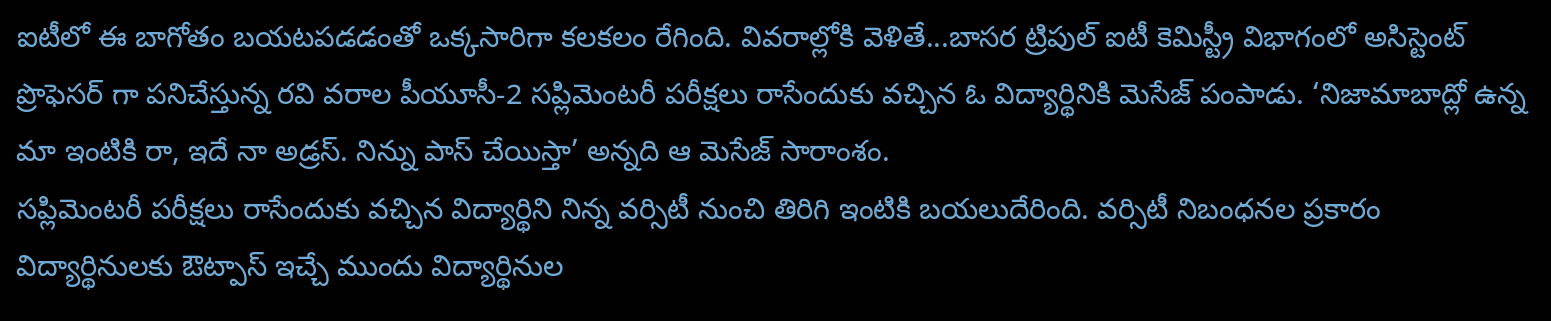ఐటీలో ఈ బాగోతం బయటపడడంతో ఒక్కసారిగా కలకలం రేగింది. వివరాల్లోకి వెళితే...బాసర ట్రిపుల్ ఐటీ కెమిస్ట్రీ విభాగంలో అసిస్టెంట్ ప్రొఫెసర్ గా పనిచేస్తున్న రవి వరాల పీయూసీ-2 సప్లిమెంటరీ పరీక్షలు రాసేందుకు వచ్చిన ఓ విద్యార్థినికి మెసేజ్ పంపాడు. ‘నిజామాబాద్లో ఉన్న మా ఇంటికి రా, ఇదే నా అడ్రస్. నిన్ను పాస్ చేయిస్తా’ అన్నది ఆ మెసేజ్ సారాంశం.
సప్లిమెంటరీ పరీక్షలు రాసేందుకు వచ్చిన విద్యార్థిని నిన్న వర్సిటీ నుంచి తిరిగి ఇంటికి బయలుదేరింది. వర్సిటీ నిబంధనల ప్రకారం విద్యార్థినులకు ఔట్పాస్ ఇచ్చే ముందు విద్యార్థినుల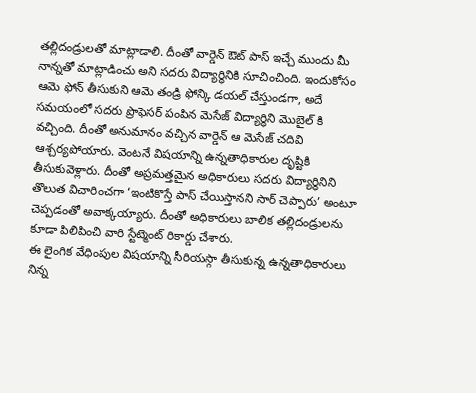తల్లిదండ్రులతో మాట్లాడాలి. దీంతో వార్డెన్ ఔట్ పాస్ ఇచ్చే ముందు మీ నాన్నతో మాట్లాడించు అని సదరు విద్యార్థినికి సూచించింది. ఇందుకోసం ఆమె ఫోన్ తీసుకుని ఆమె తండ్రి ఫోన్కి డయల్ చేస్తుండగా, అదే సమయంలో సదరు ప్రొఫెసర్ పంపిన మెసేజ్ విద్యార్థిని మొబైల్ కి వచ్చింది. దీంతో అనుమానం వచ్చిన వార్డెన్ ఆ మెసేజ్ చదివి ఆశ్చర్యపోయారు. వెంటనే విషయాన్ని ఉన్నతాధికారుల దృష్టికి తీసుకువెళ్లారు. దీంతో అప్రమత్తమైన అధికారులు సదరు విద్యార్థినిని తొలుత విచారించగా ‘ఇంటికొస్తే పాస్ చేయిస్తానని సార్ చెప్పారు’ అంటూ చెప్పడంతో అవాక్కయ్యారు. దీంతో అధికారులు బాలిక తల్లిదండ్రులను కూడా పిలిపించి వారి స్టేట్మెంట్ రికార్డు చేశారు.
ఈ లైంగిక వేధింపుల విషయాన్ని సీరియస్గా తీసుకున్న ఉన్నతాధికారులు నిన్న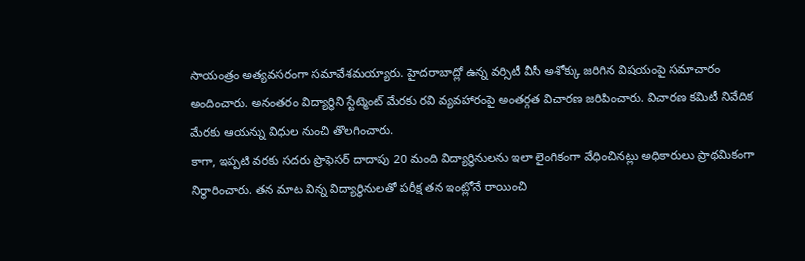సాయంత్రం అత్యవసరంగా సమావేశమయ్యారు. హైదరాబాద్లో ఉన్న వర్సిటీ వీసీ అశోక్కు జరిగిన విషయంపై సమాచారం అందించారు. అనంతరం విద్యార్థిని స్టేట్మెంట్ మేరకు రవి వ్యవహారంపై అంతర్గత విచారణ జరిపించారు. విచారణ కమిటీ నివేదిక మేరకు ఆయన్ను విధుల నుంచి తొలగించారు.
కాగా, ఇప్పటి వరకు సదరు ప్రొఫెసర్ దాదాపు 20 మంది విద్యార్థినులను ఇలా లైంగికంగా వేధించినట్లు అధికారులు ప్రాథమికంగా నిర్థారించారు. తన మాట విన్న విద్యార్థినులతో పరీక్ష తన ఇంట్లోనే రాయించి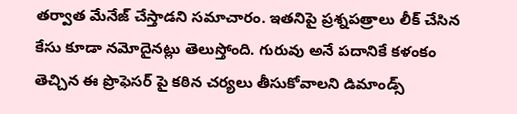తర్వాత మేనేజ్ చేస్తాడని సమాచారం. ఇతనిపై ప్రశ్నపత్రాలు లీక్ చేసిన కేసు కూడా నమోదైనట్లు తెలుస్తోంది. గురువు అనే పదానికే కళంకం తెచ్చిన ఈ ప్రొఫెసర్ పై కఠిన చర్యలు తీసుకోవాలని డిమాండ్స్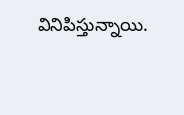వినిపిస్తున్నాయి.